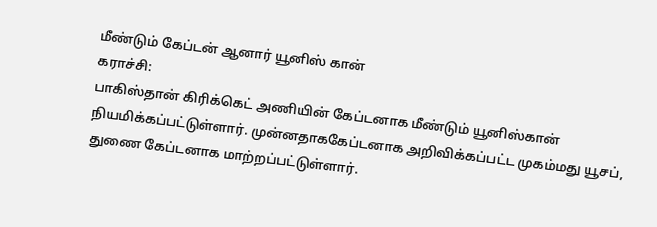மீண்டும் கேப்டன் ஆனார் யூனிஸ் கான்
கராச்சி:
பாகிஸ்தான் கிரிக்கெட் அணியின் கேப்டனாக மீண்டும் யூனிஸ்கான் நியமிக்கப்பட்டுள்ளார். முன்னதாககேப்டனாக அறிவிக்கப்பட்ட முகம்மது யூசப், துணை கேப்டனாக மாற்றப்பட்டுள்ளார்.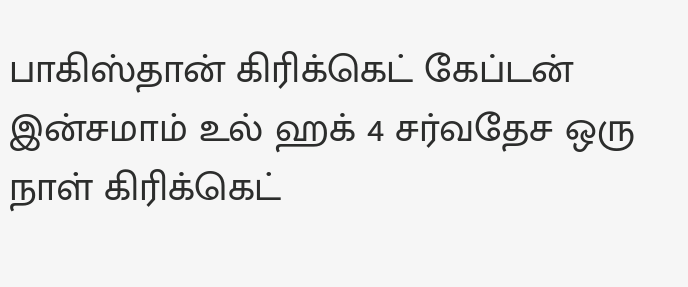பாகிஸ்தான் கிரிக்கெட் கேப்டன் இன்சமாம் உல் ஹக் 4 சர்வதேச ஒரு நாள் கிரிக்கெட்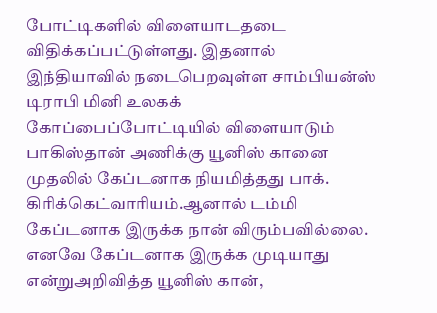போட்டிகளில் விளையாடதடை விதிக்கப்பட்டுள்ளது. இதனால் இந்தியாவில் நடைபெறவுள்ள சாம்பியன்ஸ் டிராபி மினி உலகக் கோப்பைப்போட்டியில் விளையாடும் பாகிஸ்தான் அணிக்கு யூனிஸ் கானை முதலில் கேப்டனாக நியமித்தது பாக். கிரிக்கெட்வாரியம்.ஆனால் டம்மி கேப்டனாக இருக்க நான் விரும்பவில்லை. எனவே கேப்டனாக இருக்க முடியாது என்றுஅறிவித்த யூனிஸ் கான்,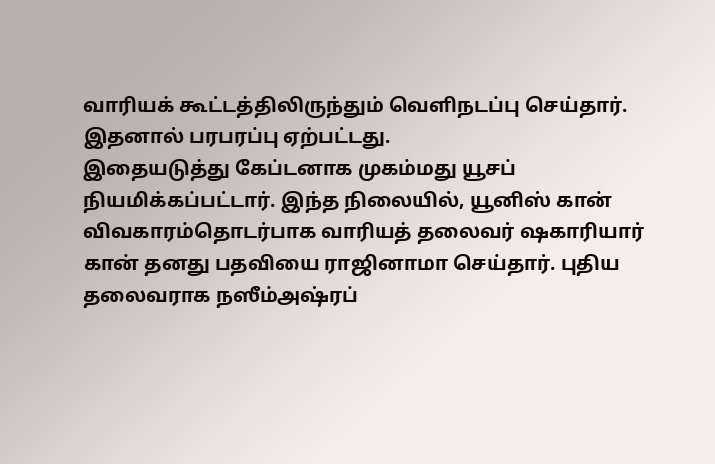வாரியக் கூட்டத்திலிருந்தும் வெளிநடப்பு செய்தார். இதனால் பரபரப்பு ஏற்பட்டது.
இதையடுத்து கேப்டனாக முகம்மது யூசப் நியமிக்கப்பட்டார். இந்த நிலையில், யூனிஸ் கான் விவகாரம்தொடர்பாக வாரியத் தலைவர் ஷகாரியார் கான் தனது பதவியை ராஜினாமா செய்தார். புதிய தலைவராக நஸீம்அஷ்ரப்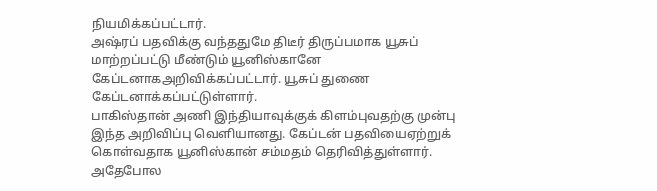நியமிக்கப்பட்டார்.
அஷ்ரப் பதவிக்கு வந்ததுமே திடீர் திருப்பமாக யூசுப் மாற்றப்பட்டு மீண்டும் யூனிஸ்கானே கேப்டனாகஅறிவிக்கப்பட்டார். யூசுப் துணை கேப்டனாக்கப்பட்டுள்ளார்.
பாகிஸ்தான் அணி இந்தியாவுக்குக் கிளம்புவதற்கு முன்பு இந்த அறிவிப்பு வெளியானது. கேப்டன் பதவியைஏற்றுக் கொள்வதாக யூனிஸ்கான் சம்மதம் தெரிவித்துள்ளார். அதேபோல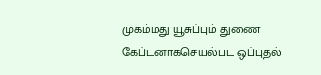முகம்மது யூசுப்பும் துணை கேப்டனாகசெயல்பட ஒப்புதல்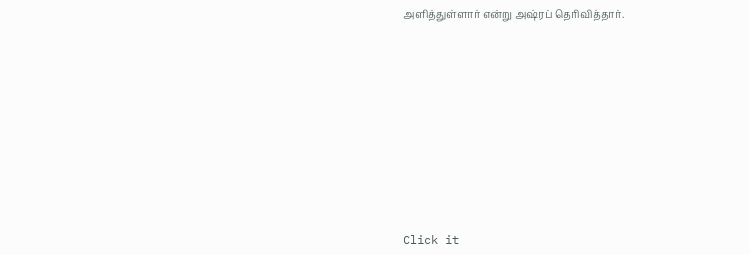அளித்துள்ளார் என்று அஷ்ரப் தெரிவித்தார்.












Click it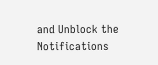and Unblock the Notifications